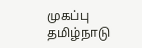முகப்பு
தமிழ்நாடு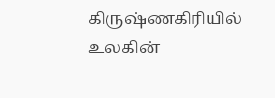கிருஷ்ணகிரியில் உலகின்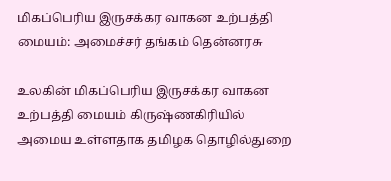மிகப்பெரிய இருசக்கர வாகன உற்பத்தி மையம்: அமைச்சர் தங்கம் தென்னரசு

உலகின் மிகப்பெரிய இருசக்கர வாகன உற்பத்தி மையம் கிருஷ்ணகிரியில் அமைய உள்ளதாக தமிழக தொழில்துறை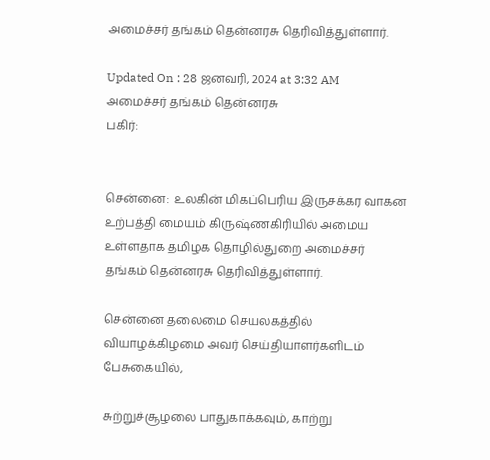அமைச்சர் தங்கம் தென்னரசு தெரிவித்துள்ளார்.

Updated On : 28 ஜனவரி, 2024 at 3:32 AM
அமைச்சர் தங்கம் தென்னரசு
பகிர்:


சென்னை:  உலகின் மிகப்பெரிய இருசக்கர வாகன உற்பத்தி மையம் கிருஷ்ணகிரியில் அமைய உள்ளதாக தமிழக தொழில்துறை அமைச்சர் தங்கம் தென்னரசு தெரிவித்துள்ளார்.

சென்னை தலைமை செயலகத்தில் வியாழக்கிழமை அவர் செய்தியாளர்களிடம் பேசுகையில்,

சுற்றுச்சூழலை பாதுகாக்கவும், காற்று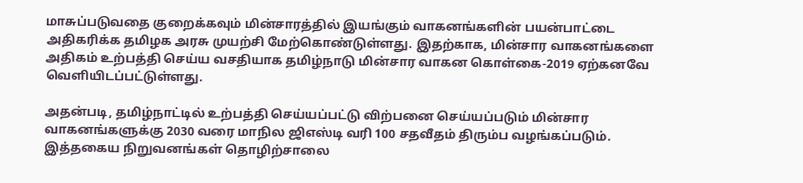மாசுப்படுவதை குறைக்கவும் மின்சாரத்தில் இயங்கும் வாகனங்களின் பயன்பாட்டை அதிகரிக்க தமிழக அரசு முயற்சி மேற்கொண்டுள்ளது. இதற்காக, மின்சார வாகனங்களை அதிகம் உற்பத்தி செய்ய வசதியாக தமிழ்நாடு மின்சார வாகன கொள்கை-2019 ஏற்கனவே வெளியிடப்பட்டுள்ளது.

அதன்படி, தமிழ்நாட்டில் உற்பத்தி செய்யப்பட்டு விற்பனை செய்யப்படும் மின்சார வாகனங்களுக்கு 2030 வரை மாநில ஜிஎஸ்டி வரி 100 சதவீதம் திரும்ப வழங்கப்படும். இத்தகைய நிறுவனங்கள் தொழிற்சாலை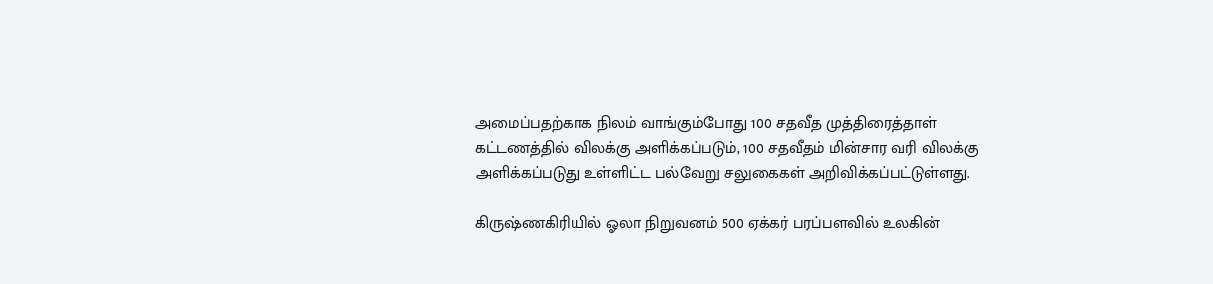அமைப்பதற்காக நிலம் வாங்கும்போது 100 சதவீத முத்திரைத்தாள் கட்டணத்தில் விலக்கு அளிக்கப்படும், 100 சதவீதம் மின்சார வரி விலக்கு அளிக்கப்படுது உள்ளிட்ட பல்வேறு சலுகைகள் அறிவிக்கப்பட்டுள்ளது.

கிருஷ்ணகிரியில் ஓலா நிறுவனம் 500 ஏக்கர் பரப்பளவில் உலகின்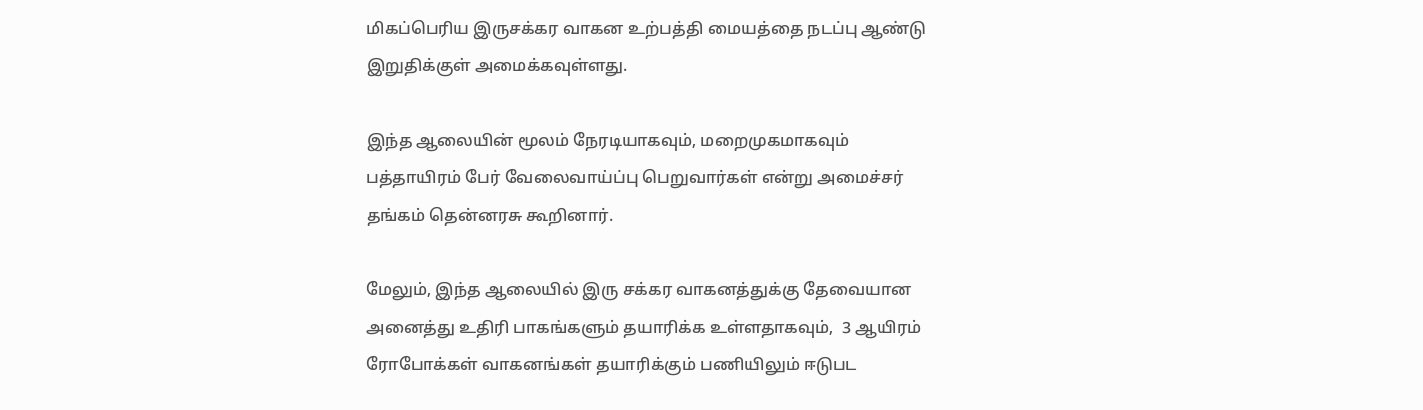மிகப்பெரிய இருசக்கர வாகன உற்பத்தி மையத்தை நடப்பு ஆண்டு இறுதிக்குள் அமைக்கவுள்ளது.

இந்த ஆலையின் மூலம் நேரடியாகவும், மறைமுகமாகவும் பத்தாயிரம் பேர் வேலைவாய்ப்பு பெறுவார்கள் என்று அமைச்சர் தங்கம் தென்னரசு கூறினார்.

மேலும், இந்த ஆலையில் இரு சக்கர வாகனத்துக்கு தேவையான அனைத்து உதிரி பாகங்களும் தயாரிக்க உள்ளதாகவும்,  3 ஆயிரம் ரோபோக்கள் வாகனங்கள் தயாரிக்கும் பணியிலும் ஈடுபட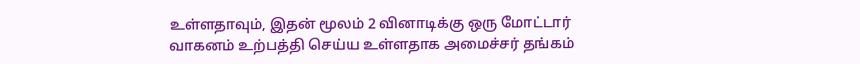உள்ளதாவும், இதன் மூலம் 2 வினாடிக்கு ஒரு மோட்டார் வாகனம் உற்பத்தி செய்ய உள்ளதாக அமைச்சர் தங்கம்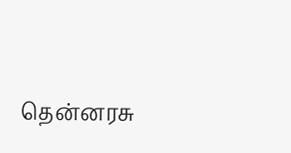தென்னரசு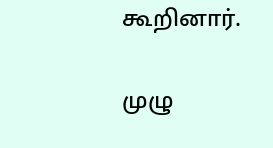கூறினார்.

முழு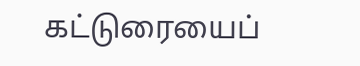கட்டுரையைப்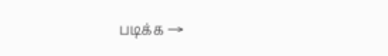படிக்க →